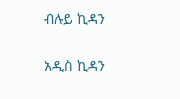ብሉይ ኪዳን

አዲስ ኪዳን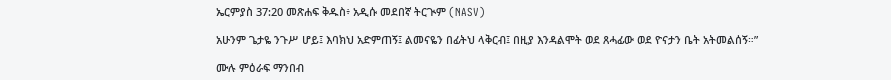ኤርምያስ 37:20 መጽሐፍ ቅዱስ፥ አዲሱ መደበኛ ትርጒም (NASV)

አሁንም ጌታዬ ንጉሥ ሆይ፤ እባክህ አድምጠኝ፤ ልመናዬን በፊትህ ላቅርብ፤ በዚያ እንዳልሞት ወደ ጸሓፊው ወደ ዮናታን ቤት አትመልሰኝ።”

ሙሉ ምዕራፍ ማንበብ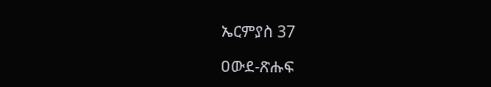ኤርምያስ 37

ዐውደ-ጽሑፍ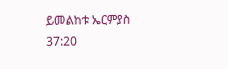ይመልከቱ ኤርምያስ 37:20